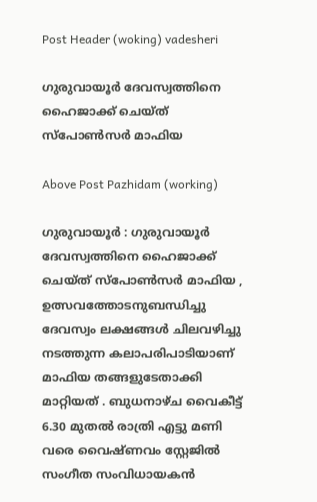Post Header (woking) vadesheri

ഗുരുവായൂർ ദേവസ്വത്തിനെ ഹൈജാക്ക് ചെയ്ത് സ്പോൺസർ മാഫിയ

Above Post Pazhidam (working)

ഗുരുവായൂർ : ഗുരുവായൂർ ദേവസ്വത്തിനെ ഹൈജാക്ക് ചെയ്ത് സ്പോൺസർ മാഫിയ , ഉത്സവത്തോടനുബന്ധിച്ചു ദേവസ്വം ലക്ഷങ്ങൾ ചിലവഴിച്ചു നടത്തുന്ന കലാപരിപാടിയാണ് മാഫിയ തങ്ങളുടേതാക്കി മാറ്റിയത് . ബുധനാഴ്ച വൈകീട്ട് 6.30 മുതൽ രാത്രി എട്ടു മണി വരെ വൈഷ്ണവം സ്റ്റേജിൽ സംഗീത സംവിധായകൻ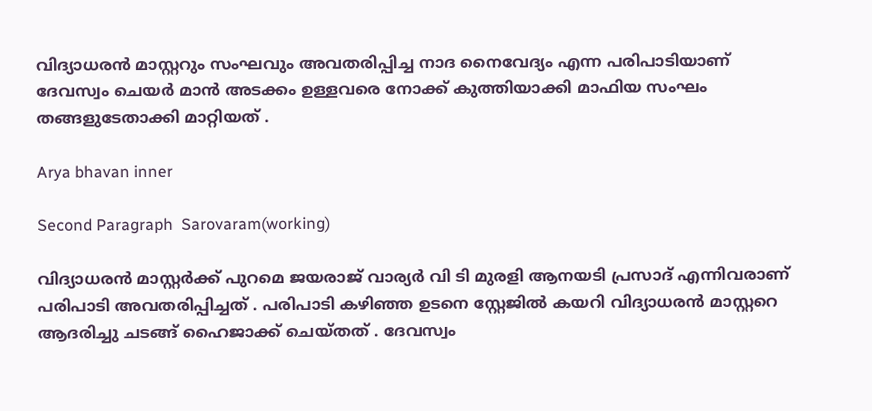വിദ്യാധരൻ മാസ്റ്ററും സംഘവും അവതരിപ്പിച്ച നാദ നൈവേദ്യം എന്ന പരിപാടിയാണ് ദേവസ്വം ചെയർ മാൻ അടക്കം ഉള്ളവരെ നോക്ക് കുത്തിയാക്കി മാഫിയ സംഘം തങ്ങളുടേതാക്കി മാറ്റിയത് .

Arya bhavan inner

Second Paragraph  Sarovaram(working)

വിദ്യാധരൻ മാസ്റ്റർക്ക് പുറമെ ജയരാജ് വാര്യർ വി ടി മുരളി ആനയടി പ്രസാദ് എന്നിവരാണ് പരിപാടി അവതരിപ്പിച്ചത് . പരിപാടി കഴിഞ്ഞ ഉടനെ സ്റ്റേജിൽ കയറി വിദ്യാധരൻ മാസ്റ്ററെ ആദരിച്ചു ചടങ്ങ് ഹൈജാക്ക് ചെയ്തത് . ദേവസ്വം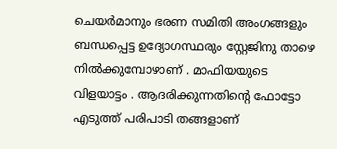ചെയർമാനും ഭരണ സമിതി അംഗങ്ങളും ബന്ധപ്പെട്ട ഉദ്യോഗസ്ഥരും സ്റ്റേജിനു താഴെ നിൽക്കുമ്പോഴാണ് . മാഫിയയുടെ വിളയാട്ടം . ആദരിക്കുന്നതിന്റെ ഫോട്ടോ എടുത്ത് പരിപാടി തങ്ങളാണ്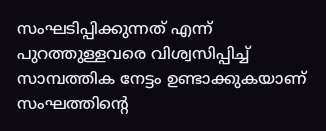സംഘടിപ്പിക്കുന്നത് എന്ന് പുറത്തുള്ളവരെ വിശ്വസിപ്പിച്ച് സാമ്പത്തിക നേട്ടം ഉണ്ടാക്കുകയാണ് സംഘത്തിന്റെ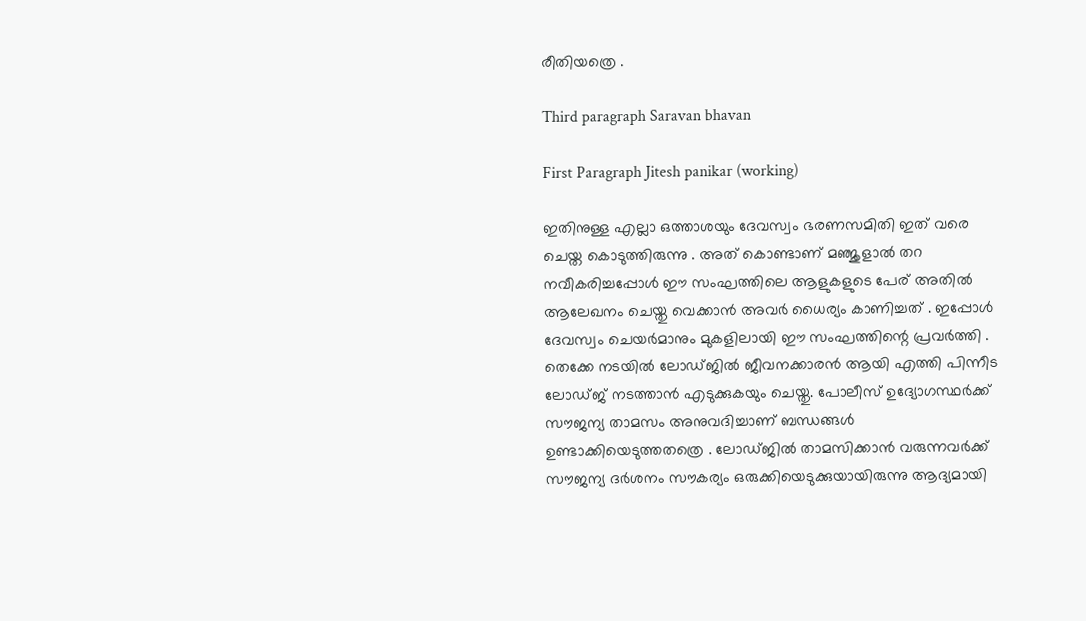രീതിയത്രെ .

Third paragraph Saravan bhavan

First Paragraph Jitesh panikar (working)

ഇതിനുള്ള എല്ലാ ഒത്താശയും ദേവസ്വം ഭരണസമിതി ഇത് വരെ ചെയ്ത കൊടുത്തിരുന്നു . അത് കൊണ്ടാണ് മഞ്ജുളാൽ തറ നവീകരിച്ചപ്പോൾ ഈ സംഘത്തിലെ ആളുകളുടെ പേര് അതിൽ ആലേഖനം ചെയ്തു വെക്കാൻ അവർ ധൈര്യം കാണിച്ചത് . ഇപ്പോൾ ദേവസ്വം ചെയർമാനും മുകളിലായി ഈ സംഘത്തിന്റെ പ്രവർത്തി . തെക്കേ നടയിൽ ലോഡ്ജിൽ ജീവനക്കാരൻ ആയി എത്തി പിന്നീട ലോഡ്ജ് നടത്താൻ എടുക്കുകയും ചെയ്തു. പോലീസ് ഉദ്യോഗസ്ഥർക്ക് സൗജന്യ താമസം അനുവദിച്ചാണ് ബന്ധങ്ങൾ ഉണ്ടാക്കിയെടുത്തതത്രെ . ലോഡ്ജിൽ താമസിക്കാൻ വരുന്നവർക്ക് സൗജന്യ ദർശനം സൗകര്യം ഒരുക്കിയെടുക്കുയായിരുന്നു ആദ്യമായി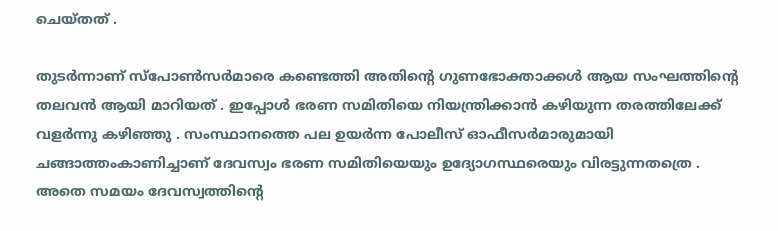ചെയ്തത് .

തുടർന്നാണ് സ്പോൺസർമാരെ കണ്ടെത്തി അതിന്റെ ഗുണഭോക്താക്കൾ ആയ സംഘത്തിന്റെ തലവൻ ആയി മാറിയത് . ഇപ്പോൾ ഭരണ സമിതിയെ നിയന്ത്രിക്കാൻ കഴിയുന്ന തരത്തിലേക്ക് വളർന്നു കഴിഞ്ഞു . സംസ്ഥാനത്തെ പല ഉയർന്ന പോലീസ് ഓഫീസർമാരുമായി ചങ്ങാത്തംകാണിച്ചാണ് ദേവസ്വം ഭരണ സമിതിയെയും ഉദ്യോഗസ്ഥരെയും വിരട്ടുന്നതത്രെ .
അതെ സമയം ദേവസ്വത്തിന്റെ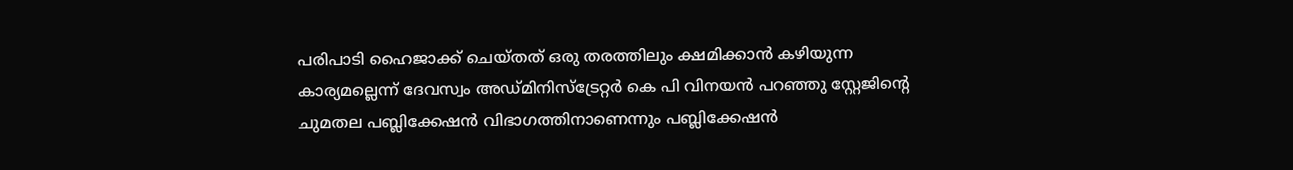പരിപാടി ഹൈജാക്ക് ചെയ്തത് ഒരു തരത്തിലും ക്ഷമിക്കാൻ കഴിയുന്ന കാര്യമല്ലെന്ന് ദേവസ്വം അഡ്മിനിസ്ട്രേറ്റർ കെ പി വിനയൻ പറഞ്ഞു സ്റ്റേജിന്റെ ചുമതല പബ്ലിക്കേഷൻ വിഭാഗത്തിനാണെന്നും പബ്ലിക്കേഷൻ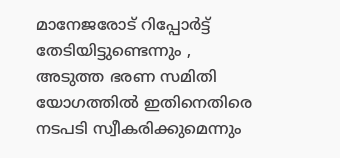മാനേജരോട് റിപ്പോർട്ട് തേടിയിട്ടുണ്ടെന്നും , അടുത്ത ഭരണ സമിതി യോഗത്തിൽ ഇതിനെതിരെ നടപടി സ്വീകരിക്കുമെന്നും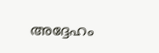അദ്ദേഹം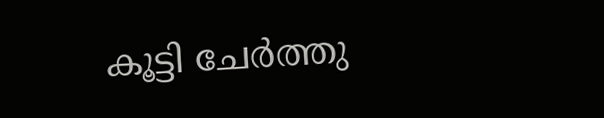കൂട്ടി ചേർത്തു